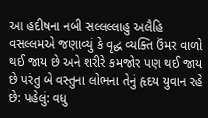આ હદીષના નબી સલ્લલ્લાહુ અલૈહિ વસલ્લમએ જણાવ્યું કે વૃદ્ધ વ્યક્તિ ઉંમર વાળો થઈ જાય છે અને શરીરે કમજોર પણ થઈ જાય છે પરંતુ બે વસ્તુના લોભના તેનું હૃદય યુવાન રહે છે: પહેલું: વધુ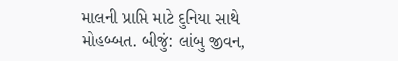માલની પ્રાપ્તિ માટે દુનિયા સાથે મોહબ્બત. બીજું: લાંબુ જીવન,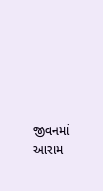જીવનમાં આરામ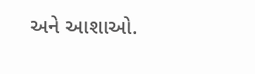અને આશાઓ.